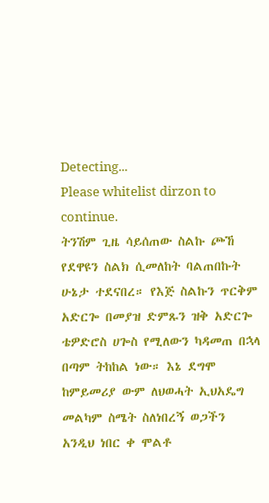Detecting...
Please whitelist dirzon to continue.
ትንሽም ጊዜ ሳይሰጠው ስልኩ ጮኸ የደዋዩን ስልክ ሲመለከት ባልጠበኩት ሁኔታ ተደናበረ። የእጅ ስልኩን ጥርቅም አድርጐ በመያዝ ድምጹን ዝቅ አድርጐ ቴዎድሮስ ሀጐስ የሚለውን ካዳመጠ በኋላ በጣም ትከከል ነው። እኔ ደግሞ ከምይመሪያ ውም ለህወሓት ኢህአዴግ መልካም ስሜት ስለነበረኝ ወጋችን አንዲህ ነበር ቀ ሞልቶ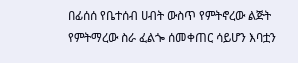በፊሰሰ የቤተሰብ ሀብት ውስጥ የምትኖረው ልጅት የምትማረው ስራ ፈልጐ ሰመቀጠር ሳይሆን እባቷን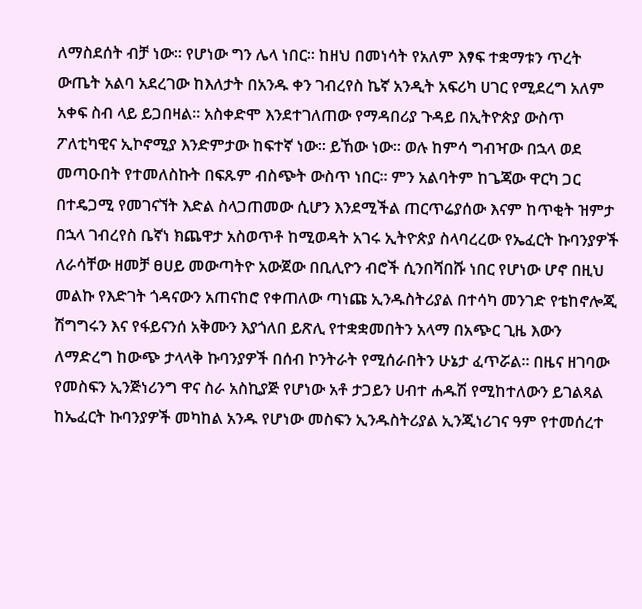ለማስደሰት ብቻ ነው። የሆነው ግን ሌላ ነበር። ከዘህ በመነሳት የአለም እፃፍ ተቋማቱን ጥረት ውጤት አልባ አደረገው ከእለታት በአንዱ ቀን ገብረየስ ኬኛ አንዲት አፍሪካ ሀገር የሚደረግ አለም አቀፍ ስብ ላይ ይጋበዛል። አስቀድሞ እንደተገለጠው የማዳበሪያ ጉዳይ በኢትዮጵያ ውስጥ ፖለቲካዊና ኢኮኖሚያ እንድምታው ከፍተኛ ነው። ይኸው ነው። ወሉ ከምሳ ግብዣው በኋላ ወደ መጣዑበት የተመለስኩት በፍጹም ብስጭት ውስጥ ነበር። ምን አልባትም ከጌጃው ዋርካ ጋር በተዴጋሚ የመገናኘት እድል ስላጋጠመው ሲሆን እንደሚችል ጠርጥሬያሰው እናም ከጥቂት ዝምታ በኋላ ገብረየስ ቤኛነ ክጨዋታ አስወጥቶ ከሚወዳት አገሩ ኢትዮጵያ ስላባረረው የኤፈርት ኩባንያዎች ለራሳቸው ዘመቻ ፀሀይ መውጣትዮ አውጀው በቢሊዮን ብሮች ሲንበሻበሹ ነበር የሆነው ሆኖ በዚህ መልኩ የእድገት ጎዳናውን አጠናከሮ የቀጠለው ጣነጩ ኢንዱስትሪያል በተሳካ መንገድ የቴከኖሎጂ ሽግግሩን እና የፋይናንሰ አቅሙን እያጎለበ ይጽሊ የተቋቋመበትን አላማ በአጭር ጊዜ እውን ለማድረግ ከውጭ ታላላቅ ኩባንያዎች በሰብ ኮንትራት የሚሰራበትን ሁኔታ ፈጥሯል። በዜና ዘገባው የመስፍን ኢንጅነሪንግ ዋና ስራ አስኪያጅ የሆነው አቶ ታጋይን ሀብተ ሐዱሽ የሚከተለውን ይገልጻል ከኤፈርት ኩባንያዎች መካከል አንዱ የሆነው መስፍን ኢንዱስትሪያል ኢንጂነሪገና ዓም የተመሰረተ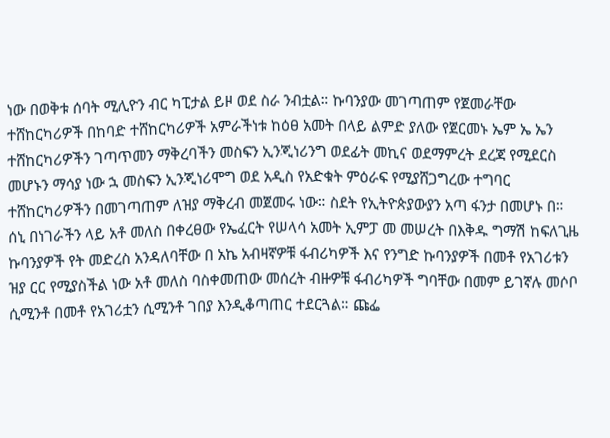ነው በወቅቱ ሰባት ሚሊዮን ብር ካፒታል ይዞ ወደ ስራ ንብቷል። ኩባንያው መገጣጠም የጀመራቸው ተሸከርካሪዎች በከባድ ተሸከርካሪዎች አምራችነቱ ከዕፀ አመት በላይ ልምድ ያለው የጀርመኑ ኤም ኤ ኤን ተሸከርካሪዎችን ገጣጥመን ማቅረባችን መስፍን ኢንጂነሪንግ ወደፊት መኪና ወደማምረት ደረጃ የሚደርስ መሆኑን ማሳያ ነው ኋ መስፍን ኢንጂነሪሞግ ወደ አዲስ የአድቁት ምዕራፍ የሚያሸጋግረው ተግባር ተሸከርካሪዎችን በመገጣጠም ለዝያ ማቅረብ መጀመሩ ነው። ስደት የኢትዮጵያውያን አጣ ፋንታ በመሆኑ በ።
ሰኒ በነገራችን ላይ አቶ መለስ በቀረፀው የኤፈርት የሠላሳ አመት ኢምፓ መ መሠረት በእቅዱ ግማሽ ከፍለጊዜ ኩባንያዎች የት መድረስ አንዳለባቸው በ አኬ አብዛኛዎቹ ፋብሪካዎች እና የንግድ ኩባንያዎች በመቶ የአገሪቱን ዝያ ርር የሚያስችል ነው አቶ መለስ ባስቀመጠው መሰረት ብዙዎቹ ፋብሪካዎች ግባቸው በመም ይገኛሉ መሶቦ ሲሚንቶ በመቶ የአገሪቷን ሲሚንቶ ገበያ እንዲቆጣጠር ተደርጓል። ጩፌ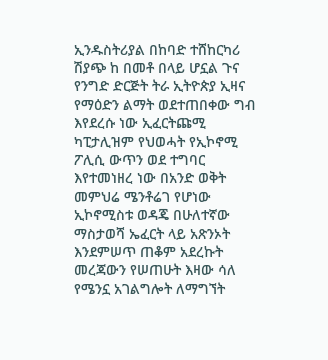ኢንዱስትሪያል በከባድ ተሸከርካሪ ሽያጭ ከ በመቶ በላይ ሆኗል ጉና የንግድ ድርጅት ትራ ኢትዮጵያ ኢዛና የማዕድን ልማት ወደተጠበቀው ግብ እየደረሱ ነው ኢፈርትጩሚ ካፒታሊዝም የህወሓት የኢኮኖሚ ፖሊሲ ውጥን ወደ ተግባር እየተመነዘረ ነው በአንድ ወቅት መምህሬ ሜንቶሬገ የሆነው ኢኮኖሚስቱ ወዳጄ በሁለተኛው ማስታወሻ ኤፈርት ላይ አጽንኦት እንደምሠጥ ጠቆም አደረኩት መረጃውን የሠጠሁት እዛው ሳለ የሜንኗ አገልግሎት ለማግኘት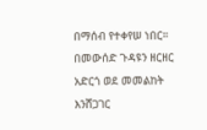በማሰብ የተቀየሠ ነበር። በመውሰድ ጉዳዩን ዘርዘር አድርጎ ወደ መመልከት እንሸጋገር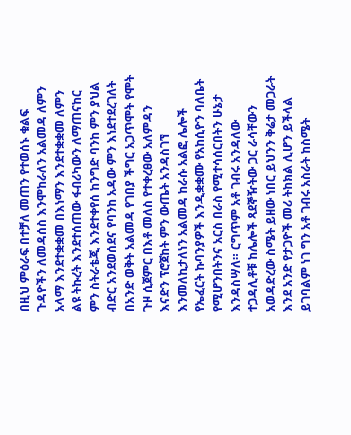በዚህ ምዕራፍ በተቻለ መጠን የተወሰኑ ቁልፍ ጉዳዮችን ለመዳሰስ እንሞከራለን አልመዳ ለምን አላማ እንደተቋቋመ በእነማን እንደተቋቋመ ለምን ልዩ ትኩረት እንደተሰጠው ፋብሪካውን ለማጠናከር ምን ስትራቴጂ እንደተቀየሰ ከንግድ ባንከ ምን ያህል ብድር አንደወሰደና የባንከ አዳው ምን እነደተደረገለት በአንድ ወቅት አልመዳ የገበያ ችግር አጋጥሞት የሞት ጉዞ ሲጀምር በእቶ መለስ የተቀረፀው አለምዳን እናድን ፕሮጀከት ምን ውጤት አንዳስገኘ እንመለኪታለነን አልመዳ ከራሱ አልፎ ሌሎች የኤፈርት ኩባንያዎች እንዲቋቋሙ የአከሲዮን ባለቤት የሚሆንበትንና አርስ በራስ የሚተሳሰርበትን ሁኔታ እንዳስሣለ። ርግጥም አቶ ገብሩ አንዳለው ተጋዳሊቶቹ ከሌሎች ጻደኞዥትው ጋር ራሳቸውን አወዳድረው ስሜት ይዘው ነበር ይህንን ቅሬታ መጋራት እንደ አንድ የታጋዮች መሪ ትከክል ሊሆን ይችላል ይገባልም ነገ ግን አቶ ገብሩ አስራት ከስሜት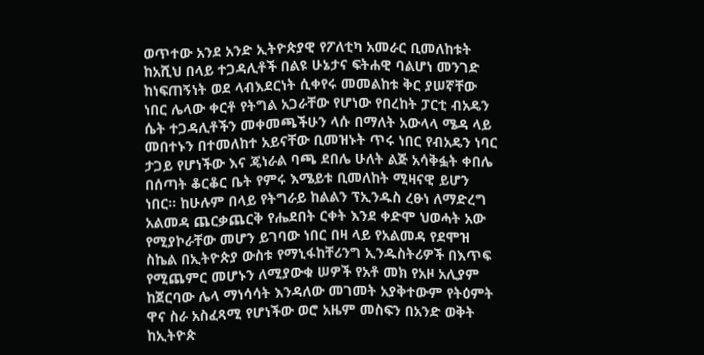ወጥተው አንደ አንድ ኢትዮጵያዊ የፖለቲካ አመራር ቢመለከቱት ከአሺህ በላይ ተጋዳሊቶች በልዩ ሁኔታና ፍትሐዊ ባልሆነ መንገድ ከነፍጠኝነት ወደ ላብእደርነት ሲቀየሩ መመልከቱ ቅር ያሠኛቸው ነበር ሌላው ቀርቶ የትግል አጋራቸው የሆነው የበረከት ፓርቲ ብአዴን ሴት ተጋዳሊቶችን መቀመጫችሁን ላሱ በማለት አውላላ ሜዳ ላይ መበተኑን በተመለከተ አይናቸው ቢመዝኑት ጥሩ ነበር የብአዴን ነባር ታጋይ የሆነችው እና ጄነራል ባጫ ደበሌ ሁለት ልጅ አሳቅፏት ቀበሌ በሰጣት ቆርቆር ቤት የምሩ እሜይቱ ቢመለከት ሚዛናዊ ይሆን ነበር። ከሁሉም በላይ የትግራይ ከልልን ፕኢንዱስ ረፁነ ለማድረግ አልመዳ ጨርቃጨርቅ የሔደበት ርቀት እንደ ቀድሞ ህወሓት አው የሚያኮራቸው መሆን ይገባው ነበር በዛ ላይ የአልመዳ የደሞዝ ስኬል በኢትዮጵያ ውስቱ የማኒፋከቸሪንግ ኢንዱስትሪዎች በእጥፍ የሚጨምር መሆኑን ለሚያውቁ ሠዎች የአቶ መክ የአዞ አሊያም ከጀርባው ሌላ ማነሳሳት እንዳለው መገመት አያቅተውም የትዕምት ዋና ስራ አስፈጻሚ የሆነችው ወሮ አዜም መስፍን በአንድ ወቅት ከኢትዮጵ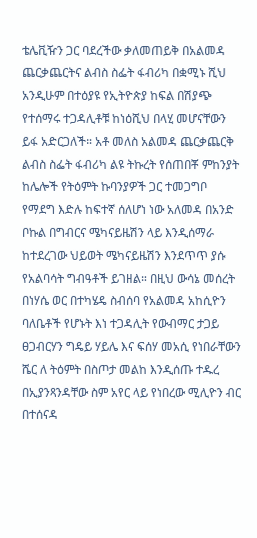ቴሌቪዥን ጋር ባደረችው ቃለመጠይቅ በአልመዳ ጨርቃጨርትና ልብስ ስፌት ፋብሪካ በቋሚኑ ሺህ አንዲሁም በተዕያዩ የኢትዮጵያ ከፍል በሽያጭ የተሰማሩ ተጋዳሊቶቹ ከነዕሺህ በላሂ መሆናቸውን ይፋ አድርጋለች። አቶ መለስ አልመዳ ጨርቃጨርቅ ልብስ ስፌት ፋብሪካ ልዩ ትኩረት የሰጠበቾ ምከንያት ከሌሎች የትዕምት ኩባንያዎች ጋር ተመጋግቦ የማደግ እድሉ ከፍተኛ ሰለሆነ ነው አለመዳ በአንድ ቦኩል በግብርና ሜካናይዜሽን ላይ እንዲሰማራ ከተደረገው ህይወት ሜካናይዜሽን እንደጥጥ ያሱ የአልባሳት ግብዓቶች ይገዘል። በዚህ ውሳኔ መሰረት በነሃሴ ወር በተካሄዴ ስብሰባ የአልመዳ አከሲዮን ባለቤቶች የሆኑት እነ ተጋዳሊት የውብማር ታጋይ ፀጋብርሃን ግዴይ ሃይሌ እና ፍሰሃ መአሲ የነበራቸውን ሼር ለ ትዕምት በስጦታ መልከ እንዲሰጡ ተዱረ በኢያንጻንዳቸው ስም አየር ላይ የነበረው ሚሊዮን ብር በተሰናዳ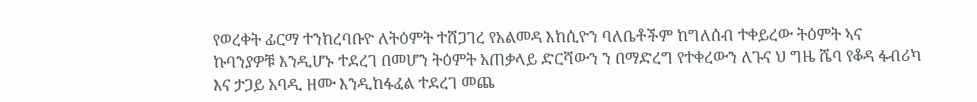የወረቀት ፊርማ ተንከረባቡዮ ለትዕምት ተሸጋገረ የአልመዳ እከሲዮን ባለቤቶችም ከግለሰብ ተቀይረው ትዕምት ኣና ኩባንያዎቹ እንዲሆኑ ተደረገ በመሆን ትዕምት አጠቃላይ ድርሻውን ን በማድረግ የተቀረውን ለጉና ህ ግዜ ሼባ የቆዳ ፋብሪካ እና ታጋይ አባዲ ዘሙ እንዲከፋፈል ተደረገ መጨ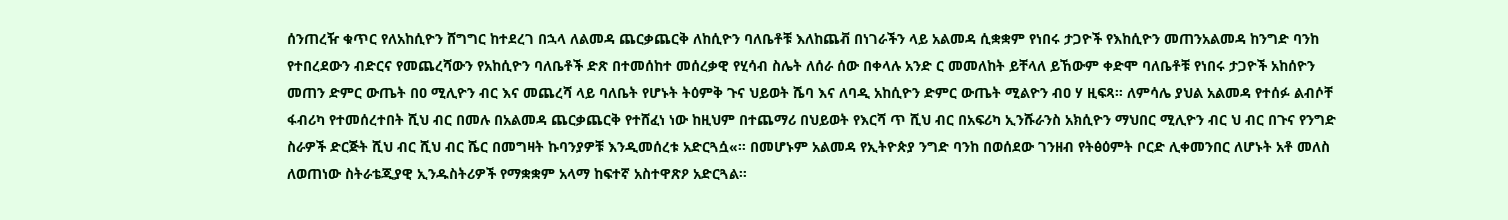ሰንጠረዥ ቁጥር የለአከሲዮን ሸግግር ከተደረገ በኋላ ለልመዳ ጨርቃጨርቅ ለከሲዮን ባለቤቶቹ እለከጨቭ በነገራችን ላይ አልመዳ ሲቋቋም የነበሩ ታጋዮች የእከሲዮን መጠንአልመዳ ከንግድ ባንከ የተበረደውን ብድርና የመጨረሻውን የአከሲዮን ባለቤቶች ድጽ በተመሰከተ መሰረቃዊ የሂሳብ ስሌት ለሰራ ሰው በቀላሉ አንድ ር መመለከት ይቸላለ ይኸውም ቀድሞ ባለቤቶቹ የነበሩ ታጋዮች አከሰዮን መጠን ድምር ውጤት በዐ ሚሊዮን ብር እና መጨረሻ ላይ ባለቤት የሆኑት ትዕምቅ ጉና ህይወት ሼባ እና ለባዲ አከሲዮን ድምር ውጤት ሚልዮን ብዐ ሃ ዚፍጻ። ለምሳሌ ያህል አልመዳ የተሰፉ ልብሶቸ ፋብሪካ የተመሰረተበት ሺህ ብር በመሉ በአልመዳ ጨርቃጨርቅ የተሸፈነ ነው ከዚህም በተጨማሪ በህይወት የእርሻ ጥ ሺህ ብር በአፍሪካ ኢንሹራንስ አክሲዮን ማህበር ሚሊዮን ብር ህ ብር በጉና የንግድ ስራዎች ድርጅት ሺህ ብር ሺህ ብር ሼር በመግዛት ኩባንያዎቹ እንዲመሰረቱ አድርጓሷ«። በመሆኑም አልመዳ የኢትዮጵያ ንግድ ባንከ በወሰደው ገንዘብ የትፅዕምት ቦርድ ሊቀመንበር ለሆኑት አቶ መለስ ለወጠነው ስትራቴጂያዊ ኢንዱስትሪዎች የማቋቋም አላማ ከፍተኛ አስተዋጽዖ አድርጓል።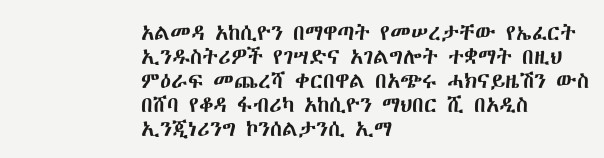አልመዳ አከሲዮን በማዋጣት የመሠረታቸው የኤፈርት ኢንዱስትሪዎች የገሣድና አገልግሎት ተቋማት በዚህ ምዕራፍ መጨረሻ ቀርበዋል በአጭሩ ሓክናይዜሽን ውስ በሸባ የቆዳ ፋብሪካ አከሲዮን ማህበር ሺ በአዲስ ኢንጂነሪንግ ኮንሰልታንሲ ኢማ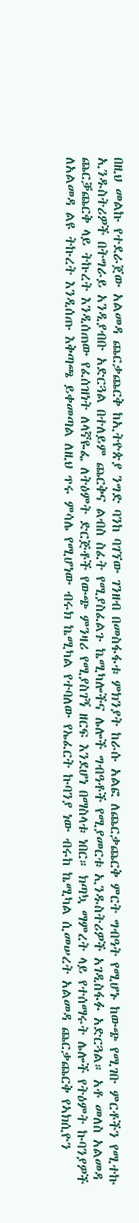በዚህ መልኩ የተደራጀው አልመዳ ጨርቃጨርቅ ከኢትዮጵያ ንግድ ባንከ ባገኘው ገንዘብ በመስፋፋቱ ምክንያት ከራሱ አልፎ ለጨርቃጨርቅ ምርት ግብዓት የሚሆኑ ከውጭ የሚገቡ ምርቶችን የሚተኩ ኢንዱስትሪዎች በትግራይ አንዲያብቡ አድርጓል በተለይም ጨርቅና ልብስ ስፈት የሚያስፈልጉ ኬሚካሎችና ሌሎች ግብዓቶች የሚያመርቱ ኢንዱስትሪዎች አገዲስፋፉ አድርጓል። አቶ መለስ አልመዳ ጨርቓጨርቅ ላይ ትኩረት እንዲሰጠው የፈሰዝነት ለላኛዬፌ ለትዕምት ድርጅቶች የውጭ ምንዛሪ የሚያስገኝ ዘርፍ እንደሆነ በማስላቱ ነበር። ክጣኳ ማምረት ላይ የተሰማሩት ሌሎች የትዕምት ኩባንያዎች ለአልመዳ ልዩ ትኩረት እንዲሰጡ እቅጣጫ ይቀመጣል ለዚህ ጥሩ ምሳሌ የሚሆነው ብሩክ ኬሚካል የተባለው የኤፈርት ኩባንያ ነው ብሩከ ኬሚካል ሲመሠረት አልመዳ ጨርቃጨርቅ የኣክሲዮን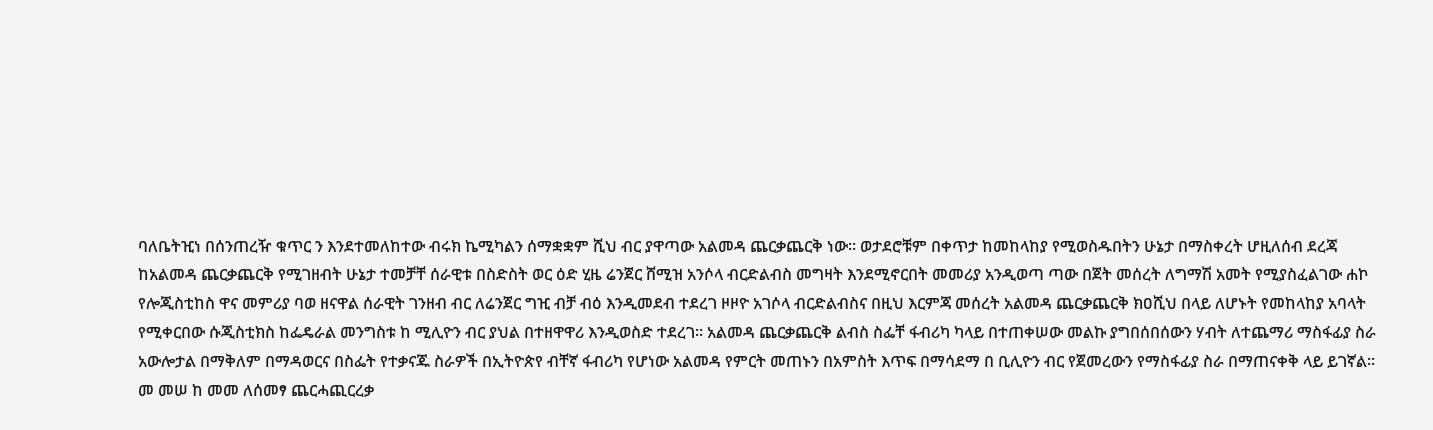ባለቤትዢነ በሰንጠረዥ ቁጥር ን እንደተመለከተው ብሩክ ኬሚካልን ሰማቋቋም ሺህ ብር ያዋጣው አልመዳ ጨርቃጨርቅ ነው። ወታደሮቹም በቀጥታ ከመከላከያ የሚወስዱበትን ሁኔታ በማስቀረት ሆዚለሰብ ደረጃ ከአልመዳ ጨርቃጨርቅ የሚገዘብት ሁኔታ ተመቻቸ ሰራዊቱ በስድስት ወር ዕድ ሂዜ ሬንጀር ሸሚዝ አንሶላ ብርድልብስ መግዛት እንደሚኖርበት መመሪያ አንዲወጣ ጣው በጀት መሰረት ለግማሽ አመት የሚያስፈልገው ሐኮ የሎጂስቲከስ ዋና መምሪያ ባወ ዘናዋል ሰራዊት ገንዘብ ብር ለሬንጀር ግዢ ብቻ ብዕ እንዲመደብ ተደረገ ዞዞዮ አገሶላ ብርድልብስና በዚህ እርምጃ መሰረት አልመዳ ጨርቃጨርቅ ክዐሺህ በላይ ለሆኑት የመከላከያ አባላት የሚቀርበው ሱጂስቲክስ ከፌዴራል መንግስቱ ከ ሚሊዮን ብር ያህል በተዘዋዋሪ እንዲወስድ ተደረገ። አልመዳ ጨርቃጨርቅ ልብስ ስፌቸ ፋብሪካ ካላይ በተጠቀሠው መልኩ ያግበሰበሰውን ሃብት ለተጨማሪ ማስፋፊያ ስራ አውሎታል በማቅለም በማዳወርና በስፌት የተቃናጁ ስራዎች በኢትዮጵየ ብቸኛ ፋብሪካ የሆነው አልመዳ የምርት መጠኑን በአምስት እጥፍ በማሳደማ በ ቢሊዮን ብር የጀመረውን የማስፋፊያ ስራ በማጠናቀቅ ላይ ይገኛል። መ መሠ ከ መመ ለሰመፃ ጨርሓጪርረቃ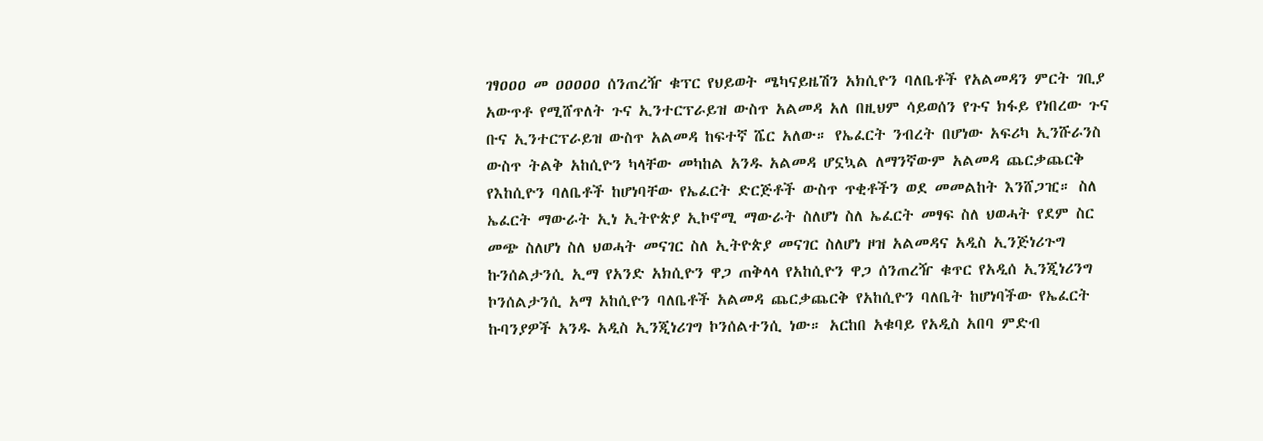ገፃዐዐዐ መ ዐዐዐዐዐ ሰንጠረዥ ቁፕር የህይወት ሜካናይዜሽን አክሲዮን ባለቤቶች የአልመዳን ምርት ገቢያ አውጥቶ የሚሸጥለት ጉና ኢንተርፕራይዝ ውስጥ አልመዳ አለ በዚህም ሳይወሰን የጉና ክፋይ የነበረው ጉና ቡና ኢንተርፕራይዝ ውስጥ አልመዳ ከፍተኛ ሼር አለው። የኤፈርት ንብረት በሆነው አፍሪካ ኢንሹራንስ ውስጥ ትልቅ አከሲዮን ካላቸው መካከል አንዱ አልመዳ ሆኗኳል ለማንኛውም አልመዳ ጨርቃጨርቅ የእከሲዮን ባለቤቶች ከሆነባቸው የኤፈርት ድርጅቶች ውስጥ ጥቂቶችን ወደ መመልከት እንሸጋዢ። ስለ ኤፈርት ማውራት ኢነ ኢትዮጵያ ኢኮኖሚ ማውራት ስለሆነ ስለ ኤፈርት መፃፍ ስለ ህወሓት የደም ስር መጭ ስለሆነ ስለ ህወሓት መናገር ስለ ኢትዮጵያ መናገር ስለሆነ ዞዝ አልመዳና አዲስ ኢንጅነሪጉግ ኩንሰልታንሲ ኢማ የአንድ አክሲዮን ዋጋ ጠቅላላ የአከሲዮን ዋጋ ሰንጠረዥ ቁጥር የአዲሰ ኢንጂነሪንግ ኮንሰልታንሲ አማ አከሲዮን ባለቤቶች አልመዳ ጨርቃጨርቅ የአከሲዮን ባለቤት ከሆነባችው የኤፈርት ኩባንያዎች አንዱ አዲስ ኢንጂነሪገግ ኮንሰልተንሲ ነው። አርከበ አቁባይ የአዲስ አበባ ምድብ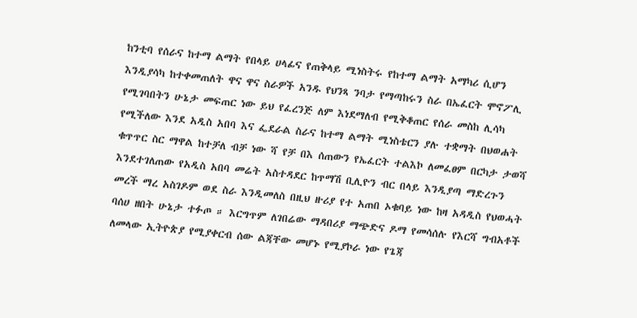ከንቲባ የሰራና ከተማ ልማት የበላይ ሀላፊና የጠቅላይ ሚነስትሩ የከተማ ልማት አማካሪ ሲሆን እንዲያሳካ ከተቀመጠለት ዋና ዋና ስራዎች አንዱ የህንጻ ንባታ የማጣከሩን ስራ በኤፈርት ሞኖፖሊ የሚገባበትን ሁኔታ መፍጠር ነው ይህ የፈረንጅ ለም እነደማለብ የሚቅቆጠር የሰራ መስከ ሊሳካ የሚችለው እንደ አዲስ አበባ እና ፌደራል ስራና ከተማ ልማት ሚነስቴርን ያሉ ተቋማት በህወሐት ቁጥጥር ስር ማዋል ከተቻለ ብቻ ነው ሻ የቻ በእ ሰጠውን የኤፈርት ተልእኮ ለመፈፀም በርካታ ታወሻ እንደተገለጠው የአዲስ አበባ መሬት አስተዳደር ከጥማሽ ቢሊዮን ብር በላይ እንዲያጣ ማድረጉን መረች ማረ አስገዶም ወደ ስራ እንዲመለስ በዚህ ዙሪያ የተ አጠበ ኦቁባይ ነው ከዛ አዳዲስ የህወሓት ባሰሀ ዘበት ሁኔታ ተፉጦ ። እርግጥም ለገበሬው ማዳበሪያ ማጭድና ዶማ የመሳሰሉ የእርሻ ግብአቶች ለመላው ኢትዮጵያ የሚያቀርብ ሰው ልጃቸው መሆኑ የሚያኮራ ነው የጌጃ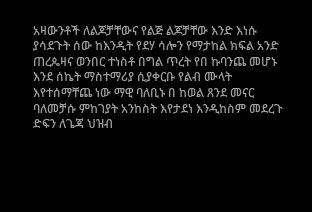አዛውንቶች ለልጆቻቸውና የልጅ ልጆቻቸው እንድ እነሱ ያሳደጉት ሰው ከእንዲት የደሃ ሳሎን የማታከል ክፍል አንድ ጠረጴዛና ወንበር ተነስቶ በግል ጥረት የበ ኩባንጨ መሆኑ እንደ ሰኬት ማስተማሪያ ሲያቀርቡ የልብ ሙላት እየተሰማቸጨ ነው ማዊ ባለቢኑ በ ከወል ጸንደ መናር ባለመቻሱ ምከገያት አንከስት እየታደነ እንዲከስም መደረጉ ድፍን ለጌጃ ህዝብ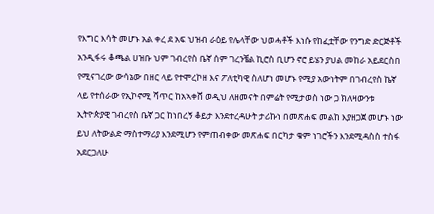የእግር እሳት መሆኑ አል ቀረ ደ አፍ ህዝብ ራዕይ የሌላቸው ህወሓቶች እነሱ የከፈቷቸው የንግድ ድርጅቶች አንዲፋሩ ቆጫል ሀዝቡ ህም ገብረየስ ቤኛ ሰም ገረንቼል ኪሮስ ቢሆን ኖሮ ይሄን ያህል መከራ አይደርስበ የሚናገረው ውሳኔው በዘር ላይ የተሞረኮዘ እና ፖለቲካዊ ስለሆነ መሆኑ የሚያ አውነትም በገብረየስ ኬኛ ላይ የተሰራው የኢኮኖሚ ሻጥር ከአኣቀሸ ወዲህ ለዘመናት በምሬት የሚታወስ ነው ጋ ክለዛውንቱ ኢትዮጵያዊ ገብረየስ ቤኛ ጋር ከነበረኝ ቆይታ እንደተረዳሁት ታሪኩነ በመጽሐፍ መልከ እያዘጋጀ መሆኑ ነው ይህ ለትውልድ ማስተማሪያ እንደሚሆን የምጠብቀው መጽሐፍ በርካታ ቁም ነገሮችን እንደሚዳስስ ተስፋ አደርጋለሁ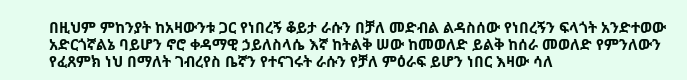በዚህም ምከንያት ከአዛውንቱ ጋር የነበረኝ ቆይታ ራሱን በቻለ መድብል ልዳስሰው የነበረኝን ፍላጎት አንድተወው አድርጎኛልኔ ባይሆን ኖሮ ቀዳማዊ ኃይለስላሴ እኛ ከትልቅ ሠው ከመወለድ ይልቅ ከሰራ መወለድ የምንለውን የፈጸምክ ነህ በማለት ገብረየስ ቤኛን የተናገሩት ራሱን የቻለ ምዕራፍ ይሆን ነበር እዛው ሳለ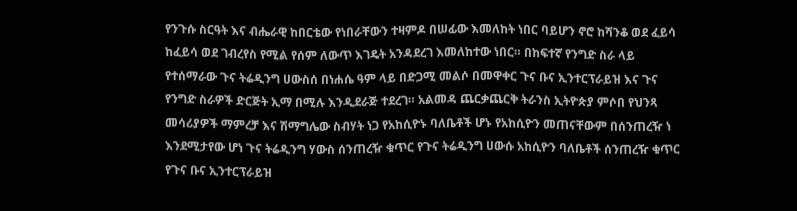የንጉሱ ስርዓት እና ብሔራዊ ከበርቴው የነበራቸውን ተዛምዶ በሠፊው እመለከት ነበር ባይሆን ኖሮ ከሻንቆ ወደ ፈይሳ ከፈይሳ ወደ ገብረየስ የሚል የሰም ለውጥ እገዴት አንዳደረገ እመለከተው ነበር። በከፍተኛ የንግድ ስራ ላይ የተሰማራው ጉና ትሬዲንግ ሀውስሰ በነሐሴ ዓም ላይ በድጋሚ መልሶ በመዋቀር ጉና ቡና ኢንተርፕራይዝ እና ጉና የንግድ ስራዎች ድርጅት ኢማ በሚሉ እንዲደራጅ ተደረገ። አልመዳ ጨርቃጨርቅ ትራንስ ኢትዮጵያ ምሶበ የህንጻ መሳሪያዎች ማምረቻ እና ሽማግሌው ስብሃት ነጋ የአከሲዮኑ ባለቤቶች ሆኑ የአከሲዮን መጠናቸውም በሰንጠረዥ ነ እንደሚታየው ሆነ ጉና ትሬዲንግ ሃውስ ሰንጠረዥ ቁጥር የጉና ትሬዲንግ ሀውሱ አከሲዮን ባለቤቶች ሰንጠረዥ ቁጥር የጉና ቡና ኢንተርፕራይዝ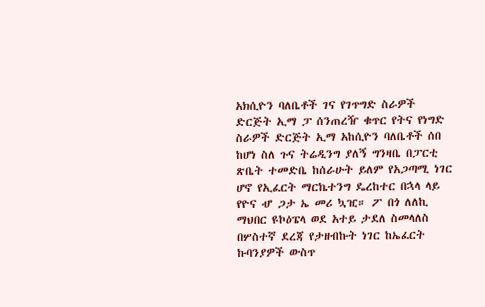አክሲዮን ባለቤቶች ገና የገጥግድ ስራዎች ድርጅት ኢማ ፓ ሰንጠረዥ ቁጥር የትና የነግድ ስራዎች ድርጅት ኢማ አከሲዮን ባለቤቶች ሰበ ከሆነ ስለ ጉና ትሬዲንግ ያለኝ ግንዛቤ በፓርቲ ጽቤት ተመድቤ ከሰራሁት ይለም የአጋጣሚ ነገር ሆኖ የኢፈርት ማርኬተንግ ዴረከተር በኋላ ላይ የዮና ሇ ጋታ ኤ መሪ ኳዢ። ፖ በጎ ለለኪ ማህበር ዩኮዕፔላ ወደ አተይ ታደለ ስመላለስ በሦስተኛ ደረጃ የታዘብኩት ነገር ከኤፈርት ኩባንያዎች ውስጥ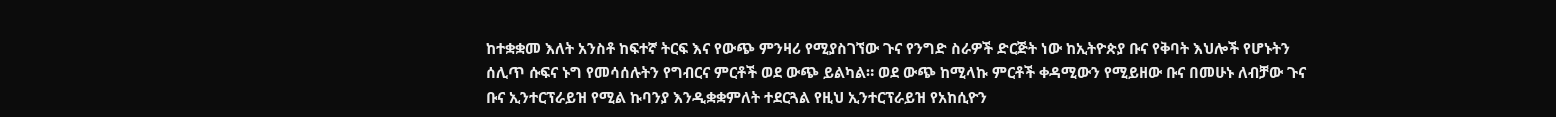ከተቋቋመ እለት አንስቶ ከፍተኛ ትርፍ እና የውጭ ምንዛሪ የሚያስገኘው ጉና የንግድ ስራዎች ድርጅት ነው ከኢትዮጵያ ቡና የቅባት እህሎች የሆኑትን ሰሊጥ ሱፍና ኑግ የመሳሰሉትን የግብርና ምርቶች ወደ ውጭ ይልካል። ወደ ውጭ ከሚላኩ ምርቶች ቀዳሚውን የሚይዘው ቡና በመሁኑ ለብቻው ጉና ቡና ኢንተርፕራይዝ የሚል ኩባንያ እንዲቋቋምለት ተደርጓል የዚህ ኢንተርፕራይዝ የአከሲዮን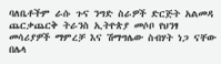ባለቤቶችም ራሱ ጉና ንግድ ስራዎች ድርጅት አልመዳ ጨርቃጨርቅ ትራንስ ኢትዮጵያ መሶቦ የህንፃ መሳሪያዎች ማምረቻ እና ሽማግሌው ስብሃት ነጋ ናቸው በሌላ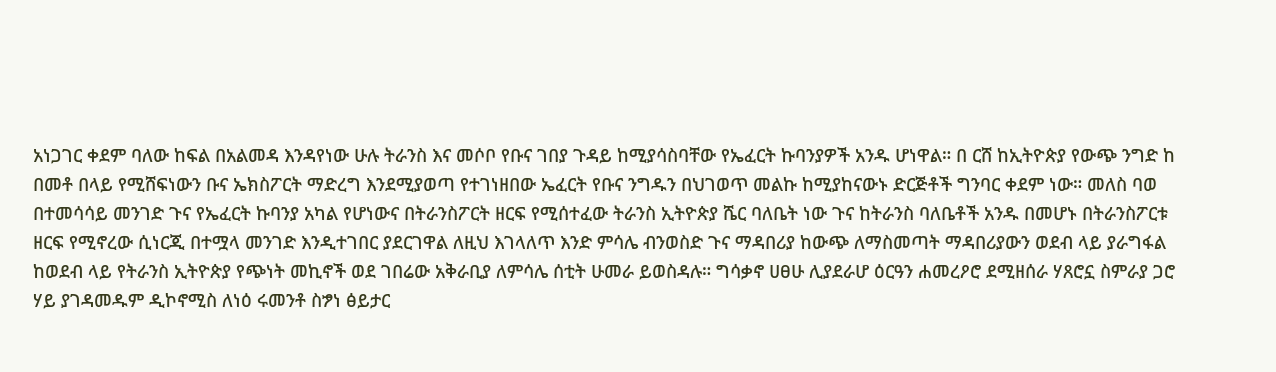አነጋገር ቀደም ባለው ከፍል በአልመዳ እንዳየነው ሁሉ ትራንስ እና መሶቦ የቡና ገበያ ጉዳይ ከሚያሳስባቸው የኤፈርት ኩባንያዎች አንዱ ሆነዋል። በ ርሸ ከኢትዮጵያ የውጭ ንግድ ከ በመቶ በላይ የሚሸፍነውን ቡና ኤክስፖርት ማድረግ እንደሚያወጣ የተገነዘበው ኤፈርት የቡና ንግዱን በህገወጥ መልኩ ከሚያከናውኑ ድርጅቶች ግንባር ቀደም ነው። መለስ ባወ በተመሳሳይ መንገድ ጉና የኤፈርት ኩባንያ አካል የሆነውና በትራንስፖርት ዘርፍ የሚሰተፈው ትራንስ ኢትዮጵያ ሼር ባለቤት ነው ጉና ከትራንስ ባለቤቶች አንዱ በመሆኑ በትራንስፖርቱ ዘርፍ የሚኖረው ሲነርጂ በተሟላ መንገድ እንዲተገበር ያደርገዋል ለዚህ እገላለጥ እንድ ምሳሌ ብንወስድ ጉና ማዳበሪያ ከውጭ ለማስመጣት ማዳበሪያውን ወደብ ላይ ያራግፋል ከወደብ ላይ የትራንስ ኢትዮጵያ የጭነት መኪኖች ወደ ገበሬው አቅራቢያ ለምሳሌ ሰቲት ሁመራ ይወስዳሉ። ግሳቃኖ ሀፀሁ ሊያደራሆ ዕርዓን ሐመረዖሮ ደሚዘሰራ ሃጸሮኗ ስምራያ ጋሮ ሃይ ያገዳመዱም ዲኮኖሚስ ለነዕ ሩመንቶ ስፇነ ፅይታር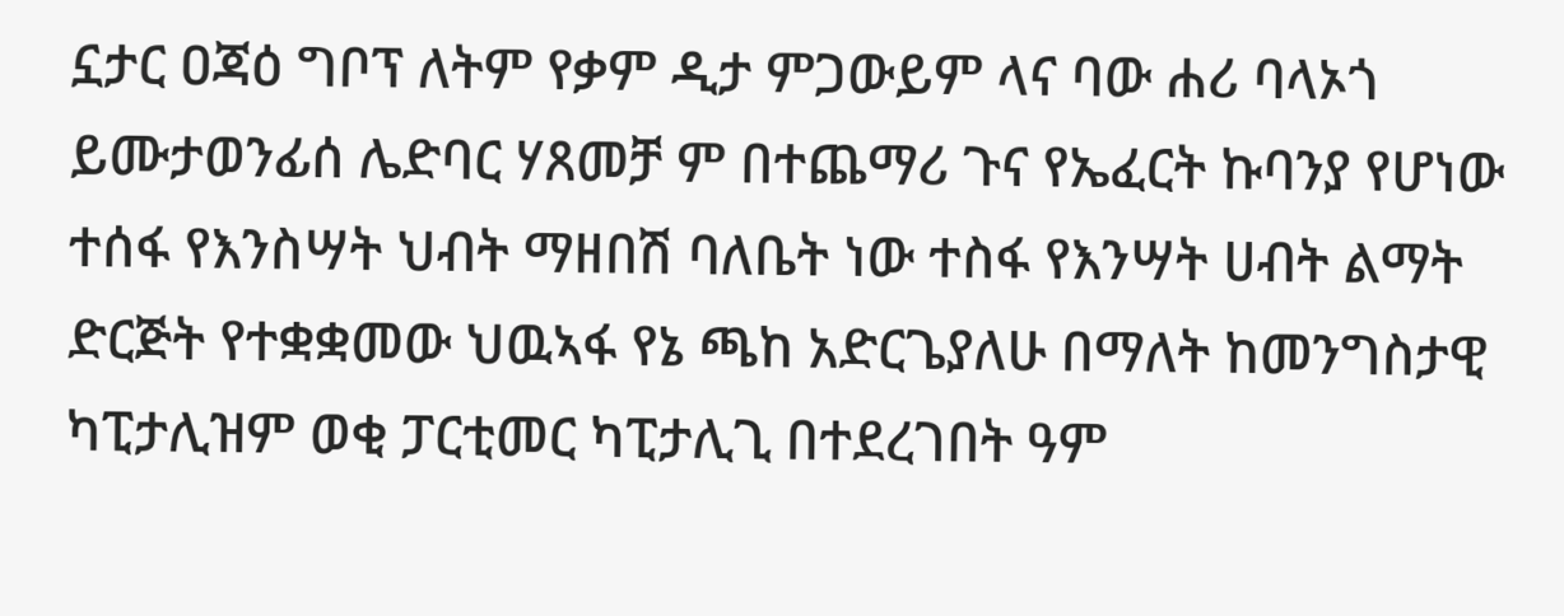ኗታር ዐጃዕ ግቦፕ ለትም የቃም ዲታ ምጋውይም ላና ባው ሐሪ ባላኦጎ ይሙታወንፊሰ ሌድባር ሃጸመቻ ም በተጨማሪ ጉና የኤፈርት ኩባንያ የሆነው ተሰፋ የእንስሣት ህብት ማዘበሽ ባለቤት ነው ተስፋ የእንሣት ሀብት ልማት ድርጅት የተቋቋመው ህዉኣፋ የኔ ጫከ አድርጌያለሁ በማለት ከመንግስታዊ ካፒታሊዝም ወቂ ፓርቲመር ካፒታሊጊ በተደረገበት ዓም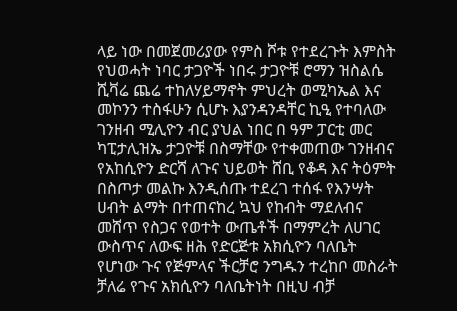ላይ ነው በመጀመሪያው የምስ ሾቱ የተደረጉት እምስት የህወሓት ነባር ታጋዮች ነበሩ ታጋዮቹ ሮማን ዝስልሴ ሺቫሬ ጨሬ ተከለሃይማኖት ምህረት ወሚካኤል እና መኮንን ተስፋሁን ሲሆኑ እያንዳንዳቸር ኪዒ የተባለው ገንዘብ ሚሊዮን ብር ያህል ነበር በ ዓም ፓርቲ መር ካፒታሊዝኤ ታጋዮቹ በስማቸው የተቀመጠው ገንዘብና የአከሲዮን ድርሻ ለጉና ህይወት ሸቢ የቆዳ እና ትዕምት በስጦታ መልኩ እንዲሰጡ ተደረገ ተሰፋ የእንሣት ሀብት ልማት በተጠናከረ ኳህ የከብት ማደለብና መሸጥ የስጋና የወተት ውጤቶች በማምረት ለሀገር ውስጥና ለውፍ ዘሕ የድርጅቱ አክሲዮን ባለቤት የሆነው ጉና የጅምላና ችርቻሮ ንግዱን ተረከቦ መስራት ቻለሬ የጉና አክሲዮን ባለቤትነት በዚህ ብቻ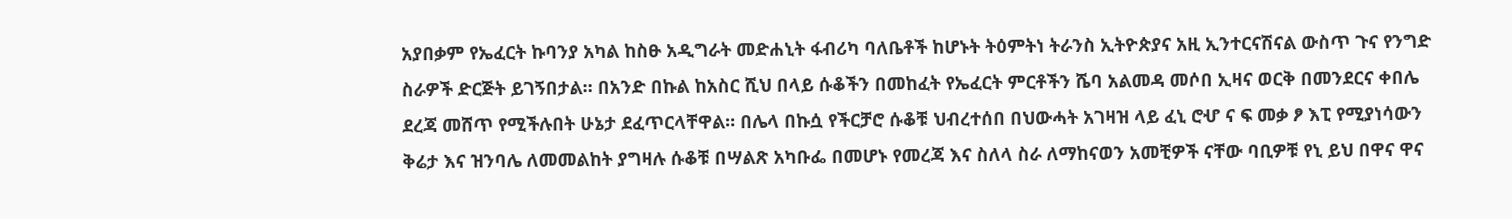አያበቃም የኤፈርት ኩባንያ አካል ከስፁ አዲግራት መድሐኒት ፋብሪካ ባለቤቶች ከሆኑት ትዕምትነ ትራንስ ኢትዮጵያና አዚ ኢንተርናሽናል ውስጥ ጉና የንግድ ስራዎች ድርጅት ይገኝበታል። በአንድ በኩል ከአስር ሺህ በላይ ሱቆችን በመከፈት የኤፈርት ምርቶችን ሼባ አልመዳ መሶበ ኢዛና ወርቅ በመንደርና ቀበሌ ደረጃ መሸጥ የሚችሉበት ሁኔታ ደፈጥርላቸዋል። በሌላ በኩሷ የችርቻሮ ሱቆቹ ህብረተሰበ በህውሓት አገዛዝ ላይ ፈኒ ሮሇ ና ፍ መቃ ፆ እፒ የሚያነሳውን ቅሬታ እና ዝንባሌ ለመመልከት ያግዛሉ ሱቆቹ በሣልጽ አካቡፌ በመሆኑ የመረጃ እና ስለላ ስራ ለማከናወን አመቺዎች ናቸው ባቢዎቹ የኒ ይህ በዋና ዋና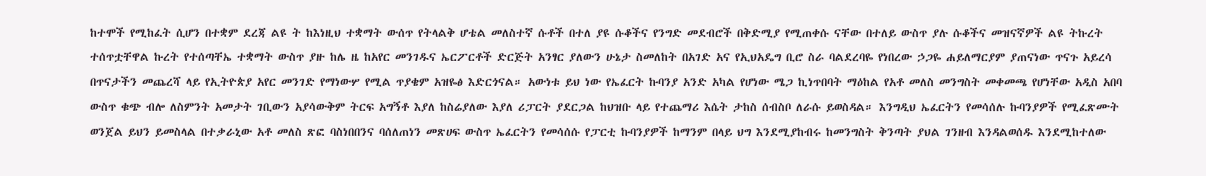ከተሞች የሚከፈት ሲሆን በተቋም ደረጃ ልዩ ት ከእነዚህ ተቋማት ውሰጥ የትላልቅ ሆቴል መለስተኛ ሱቶች በተለ ያዩ ሱቆችና የንግድ መደብሮች በቅድሚያ የሚጠቀሱ ናቸው በተለይ ውስጥ ያሉ ሱቆችና መዝናኛዎች ልዩ ትኩረት ተሰጥቷቸዋል ኩረት የተሰጣቸኤ ተቋማት ውስጥ ያዙ ከሌ ዜ ከአየር መንገዱና ኤርፖርቶች ድርጅት አንፃር ያለውን ሁኔታ ስመለከት በአገድ አና የኢህአዴግ ቢሮ ስራ ባልደረባዬ የነበረው ኃጋዬ ሐይለማርያም ያጠናነው ጥናጉ አይረሳ በጥናታችን መጨረሻ ላይ የኢትዮጵያ አየር መንገድ የማነውሦ የሚል ጥያቄም አዝዬፅ እድርጎናል። አውነቱ ይህ ነው የኤፈርት ኩባንያ አንድ አካል የሆነው ሜጋ ኪነጥበባት ማዕከል የአቶ መለስ መንግስት መቀመጫ የሆነቸው አዲስ አበባ ውስጥ ቁጭ ብሎ ለስምንት አመታት ገቢውን አያሳውቅም ትርፍ አግኝቶ እያለ ከስሬያለው እያለ ሪፓርት ያደርጋል ከህዝቡ ላይ የተጨማሪ እሴት ታከስ ሰብስቦ ለራሱ ይወስዳል። እንግዲህ ኤፈርትን የመሳሰሉ ኩባንያዎች የሚፈጽሙት ወንጀል ይህን ይመስላል በተቃራኒው አቶ መለስ ጽፎ ባስነበበንና ባሰለጠነን መጽሀፍ ውስጥ ኤፈርትን የመሳሰሱ የፓርቲ ኩባንያዎች ከማንም በላይ ህግ እንደሚያከብሩ ከመንግስት ቅንጣት ያህል ገንዘብ እንዳልወሰዱ እንደሚከተለው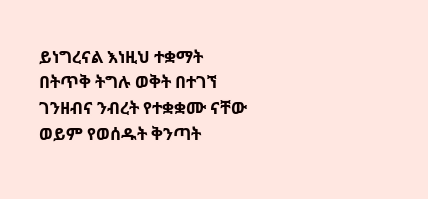ይነግረናል እነዚህ ተቋማት በትጥቅ ትግሉ ወቅት በተገኘ ገንዘብና ንብረት የተቋቋሙ ናቸው ወይም የወሰዱት ቅንጣት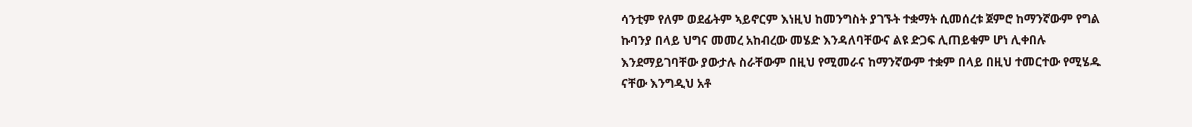ሳንቲም የለም ወደፊትም ኣይኖርም እነዚህ ከመንግስት ያገኙት ተቋማት ሲመሰረቱ ጀምሮ ከማንኛውም የግል ኩባንያ በላይ ህግና መመረ አከብረው መሄድ እንዳለባቸውና ልዩ ድጋፍ ሊጠይቁም ሆነ ሊቀበሉ እንደማይገባቸው ያውታሉ ስራቸውም በዚህ የሚመራና ከማንኛውም ተቋም በላይ በዚህ ተመርተው የሚሄዱ ናቸው እንግዲህ አቶ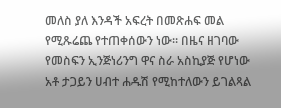መለስ ያለ እንዳች አፍረት በመጽሐፍ መል የሚጹሬጨ የተጠቀሰውን ነው። በዜና ዘገባው የመስፍን ኢንጅነሪንግ ዋና ስራ አስኪያጅ የሆነው አቶ ታጋይን ሀብተ ሐዱሽ የሚከተለውን ይገልጻል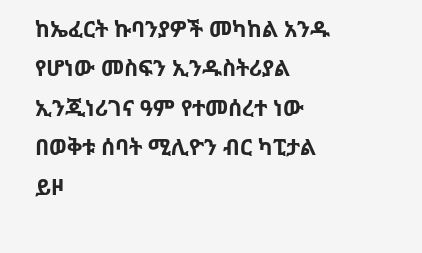ከኤፈርት ኩባንያዎች መካከል አንዱ የሆነው መስፍን ኢንዱስትሪያል ኢንጂነሪገና ዓም የተመሰረተ ነው በወቅቱ ሰባት ሚሊዮን ብር ካፒታል ይዞ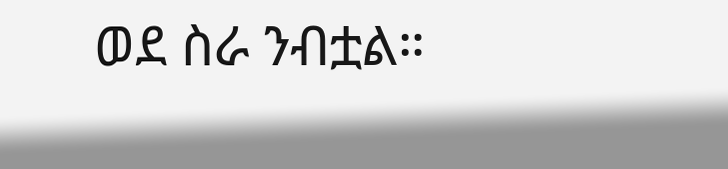ወደ ስራ ንብቷል።